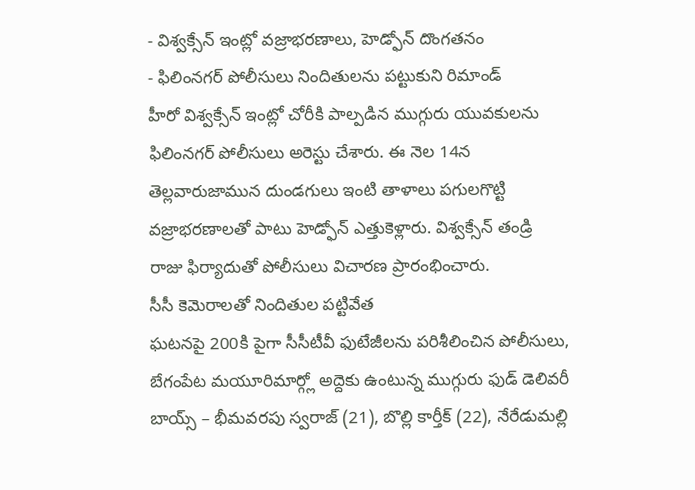- విశ్వక్సేన్ ఇంట్లో వజ్రాభరణాలు, హెడ్ఫోన్ దొంగతనం
- ఫిలింనగర్ పోలీసులు నిందితులను పట్టుకుని రిమాండ్
హీరో విశ్వక్సేన్ ఇంట్లో చోరీకి పాల్పడిన ముగ్గురు యువకులను ఫిలింనగర్ పోలీసులు అరెస్టు చేశారు. ఈ నెల 14న తెల్లవారుజామున దుండగులు ఇంటి తాళాలు పగులగొట్టి వజ్రాభరణాలతో పాటు హెడ్ఫోన్ ఎత్తుకెళ్లారు. విశ్వక్సేన్ తండ్రి రాజు ఫిర్యాదుతో పోలీసులు విచారణ ప్రారంభించారు.
సీసీ కెమెరాలతో నిందితుల పట్టివేత
ఘటనపై 200కి పైగా సీసీటీవీ ఫుటేజీలను పరిశీలించిన పోలీసులు, బేగంపేట మయూరిమార్గ్లో అద్దెకు ఉంటున్న ముగ్గురు ఫుడ్ డెలివరీ బాయ్స్ – భీమవరపు స్వరాజ్ (21), బొల్లి కార్తీక్ (22), నేరేడుమల్లి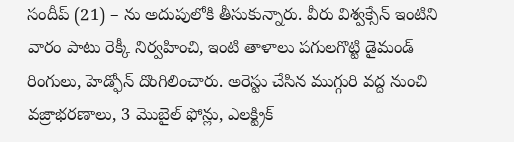సందీప్ (21) – ను అదుపులోకి తీసుకున్నారు. వీరు విశ్వక్సేన్ ఇంటిని వారం పాటు రెక్కీ నిర్వహించి, ఇంటి తాళాలు పగులగొట్టి డైమండ్ రింగులు, హెడ్ఫోన్ దొంగిలించారు. అరెస్టు చేసిన ముగ్గురి వద్ద నుంచి వజ్రాభరణాలు, 3 మొబైల్ ఫోన్లు, ఎలక్ట్రిక్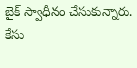బైక్ స్వాధీనం చేసుకున్నారు. కేసు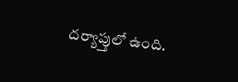దర్యాప్తులో ఉంది.